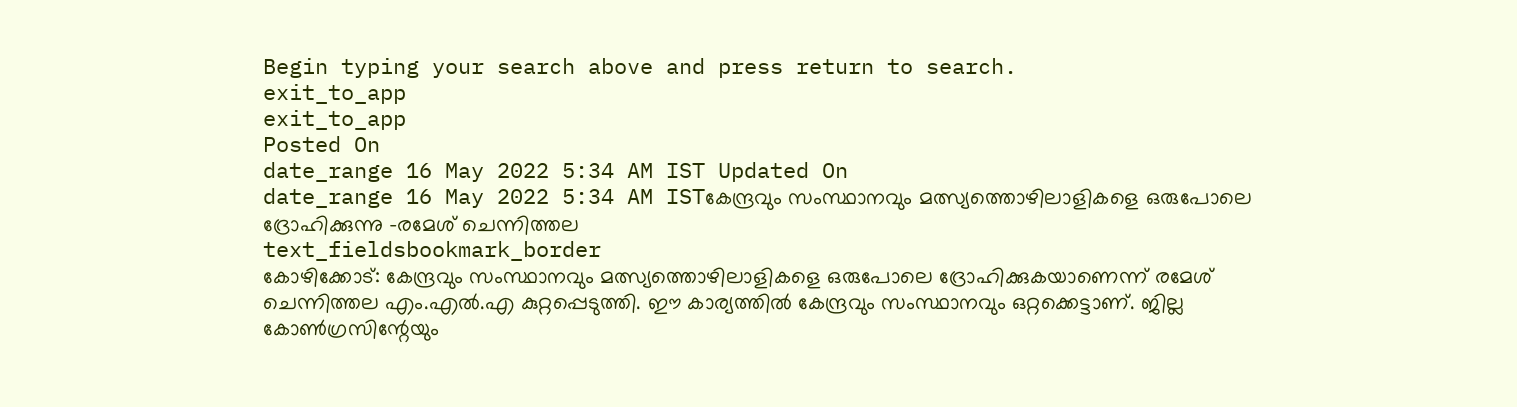Begin typing your search above and press return to search.
exit_to_app
exit_to_app
Posted On
date_range 16 May 2022 5:34 AM IST Updated On
date_range 16 May 2022 5:34 AM ISTകേന്ദ്രവും സംസ്ഥാനവും മത്സ്യത്തൊഴിലാളികളെ ഒരുപോലെ ദ്രോഹിക്കുന്നു -രമേശ് ചെന്നിത്തല
text_fieldsbookmark_border
കോഴിക്കോട്: കേന്ദ്രവും സംസ്ഥാനവും മത്സ്യത്തൊഴിലാളികളെ ഒരുപോലെ ദ്രോഹിക്കുകയാണെന്ന് രമേശ് ചെന്നിത്തല എം.എൽ.എ കുറ്റപ്പെടുത്തി. ഈ കാര്യത്തിൽ കേന്ദ്രവും സംസ്ഥാനവും ഒറ്റക്കെട്ടാണ്. ജില്ല കോൺഗ്രസിന്റേയും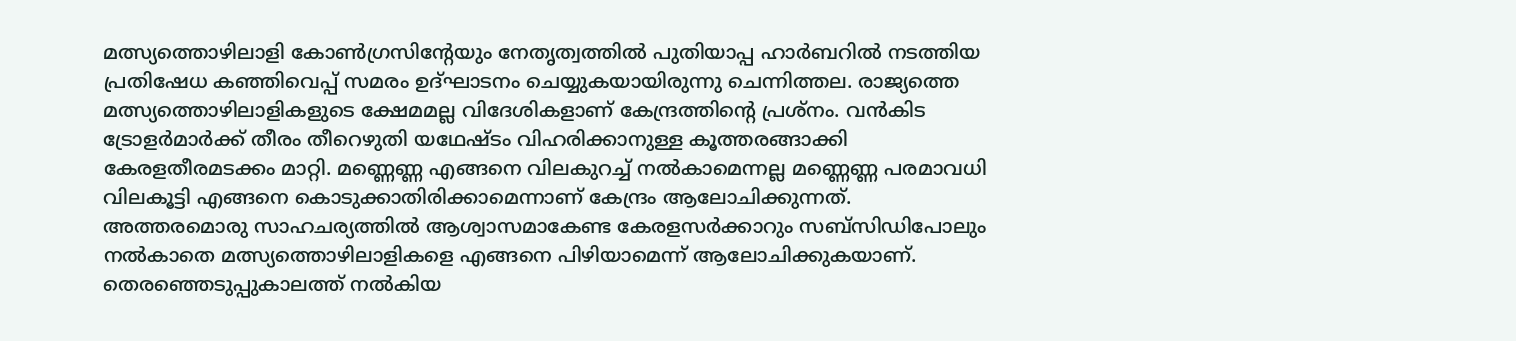മത്സ്യത്തൊഴിലാളി കോൺഗ്രസിന്റേയും നേതൃത്വത്തിൽ പുതിയാപ്പ ഹാർബറിൽ നടത്തിയ പ്രതിഷേധ കഞ്ഞിവെപ്പ് സമരം ഉദ്ഘാടനം ചെയ്യുകയായിരുന്നു ചെന്നിത്തല. രാജ്യത്തെ മത്സ്യത്തൊഴിലാളികളുടെ ക്ഷേമമല്ല വിദേശികളാണ് കേന്ദ്രത്തിന്റെ പ്രശ്നം. വൻകിട ട്രോളർമാർക്ക് തീരം തീറെഴുതി യഥേഷ്ടം വിഹരിക്കാനുള്ള കൂത്തരങ്ങാക്കി കേരളതീരമടക്കം മാറ്റി. മണ്ണെണ്ണ എങ്ങനെ വിലകുറച്ച് നൽകാമെന്നല്ല മണ്ണെണ്ണ പരമാവധി വിലകൂട്ടി എങ്ങനെ കൊടുക്കാതിരിക്കാമെന്നാണ് കേന്ദ്രം ആലോചിക്കുന്നത്. അത്തരമൊരു സാഹചര്യത്തിൽ ആശ്വാസമാകേണ്ട കേരളസർക്കാറും സബ്സിഡിപോലും നൽകാതെ മത്സ്യത്തൊഴിലാളികളെ എങ്ങനെ പിഴിയാമെന്ന് ആലോചിക്കുകയാണ്. തെരഞ്ഞെടുപ്പുകാലത്ത് നൽകിയ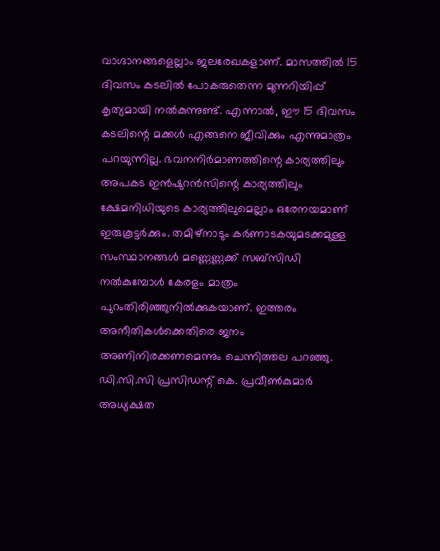വാഗ്ദാനങ്ങളെല്ലാം ജലരേഖകളാണ്. മാസത്തിൽ 15 ദിവസം കടലിൽ പോകരുതെന്ന മുന്നറിയിപ്പ് കൃത്യമായി നൽകുന്നുണ്ട്. എന്നാൽ, ഈ 15 ദിവസം കടലിന്റെ മക്കൾ എങ്ങനെ ജീവിക്കും എന്നുമാത്രം പറയുന്നില്ല. ഭവനനിർമാണത്തിന്റെ കാര്യത്തിലും അപകട ഇൻഷുറൻസിന്റെ കാര്യത്തിലും ക്ഷേമനിധിയുടെ കാര്യത്തിലുമെല്ലാം ഒരേനയമാണ് ഇരുകൂട്ടർക്കും. തമിഴ്നാടും കർണാടകയുമടക്കമുള്ള സംസ്ഥാനങ്ങൾ മണ്ണെണ്ണക്ക് സബ്സിഡി നൽകുമ്പോൾ കേരളം മാത്രം പുറംതിരിഞ്ഞുനിൽക്കുകയാണ്. ഇത്തരം അനീതികൾക്കെതിരെ ജനം അണിനിരക്കണമെന്നും ചെന്നിത്തല പറഞ്ഞു. ഡി.സി.സി പ്രസിഡന്റ് കെ. പ്രവീൺകുമാർ അധ്യക്ഷത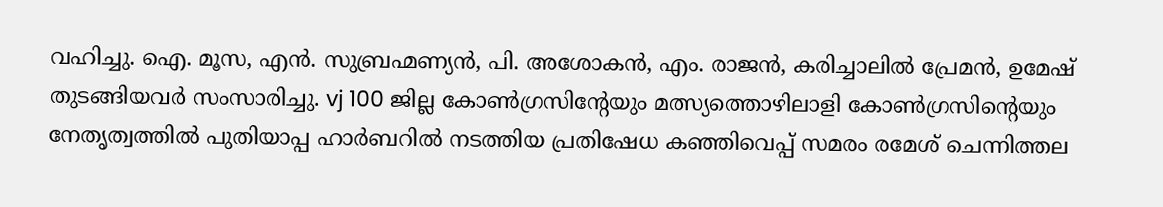വഹിച്ചു. ഐ. മൂസ, എൻ. സുബ്രഹ്മണ്യൻ, പി. അശോകൻ, എം. രാജൻ, കരിച്ചാലിൽ പ്രേമൻ, ഉമേഷ് തുടങ്ങിയവർ സംസാരിച്ചു. vj 100 ജില്ല കോൺഗ്രസിന്റേയും മത്സ്യത്തൊഴിലാളി കോൺഗ്രസിന്റെയും നേതൃത്വത്തിൽ പുതിയാപ്പ ഹാർബറിൽ നടത്തിയ പ്രതിഷേധ കഞ്ഞിവെപ്പ് സമരം രമേശ് ചെന്നിത്തല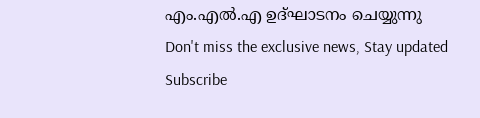എം.എൽ.എ ഉദ്ഘാടനം ചെയ്യുന്നു
Don't miss the exclusive news, Stay updated
Subscribe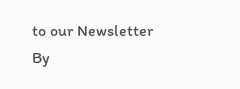to our Newsletter
By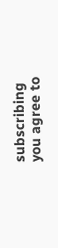subscribing you agree to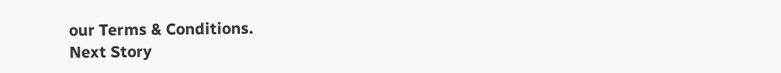our Terms & Conditions.
Next Story